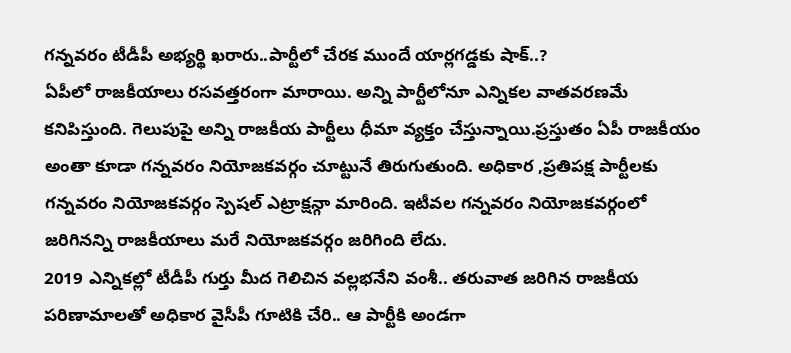గన్నవరం టీడీపీ అభ్యర్థి ఖరారు..పార్టీలో చేరక ముందే యార్లగడ్డకు షాక్..?
ఏపీలో రాజకీయాలు రసవత్తరంగా మారాయి. అన్ని పార్టీలోనూ ఎన్నికల వాతవరణమే కనిపిస్తుంది. గెలుపుపై అన్ని రాజకీయ పార్టీలు ధీమా వ్యక్తం చేస్తున్నాయి.ప్రస్తుతం ఏపీ రాజకీయం అంతా కూడా గన్నవరం నియోజకవర్గం చూట్టునే తిరుగుతుంది. అధికార ,ప్రతిపక్ష పార్టీలకు గన్నవరం నియోజకవర్గం స్పెషల్ ఎట్రాక్షన్గా మారింది. ఇటీవల గన్నవరం నియోజకవర్గంలో జరిగినన్ని రాజకీయాలు మరే నియోజకవర్గం జరిగింది లేదు.
2019 ఎన్నికల్లో టీడీపీ గుర్తు మీద గెలిచిన వల్లభనేని వంశీ.. తరువాత జరిగిన రాజకీయ పరిణామాలతో అధికార వైసీపీ గూటికి చేరి.. ఆ పార్టీకి అండగా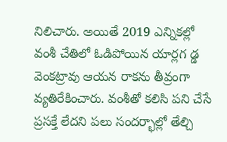నిలిచారు. అయితే 2019 ఎన్నికల్లో వంశీ చేతిలో ఓడిపోయిన యార్లగ డ్డ వెంకట్రావు ఆయన రాకను తీవ్రంగా వ్యతిరేకించారు. వంశీతో కలిసి పని చేసే ప్రసక్తే లేదని పలు సందర్భాల్లో తేల్చి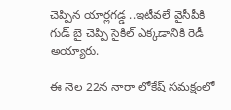చెప్పిన యార్లగడ్డ ..ఇటీవలే వైసీపీకి గుడ్ బై చెప్పి సైకిల్ ఎక్కడానికి రెడీ అయ్యారు.

ఈ నెల 22న నారా లోకేష్ సమక్షంలో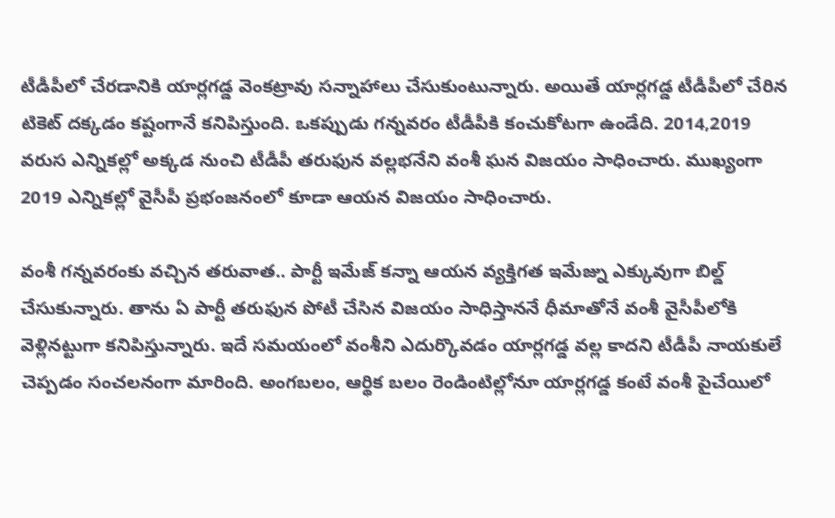టీడీపీలో చేరడానికి యార్లగడ్డ వెంకట్రావు సన్నాహాలు చేసుకుంటున్నారు. అయితే యార్లగడ్డ టీడీపీలో చేరిన టికెట్ దక్కడం కష్టంగానే కనిపిస్తుంది. ఒకప్పుడు గన్నవరం టీడీపీకి కంచుకోటగా ఉండేది. 2014,2019 వరుస ఎన్నికల్లో అక్కడ నుంచి టీడీపీ తరుఫున వల్లభనేని వంశీ ఘన విజయం సాధించారు. ముఖ్యంగా 2019 ఎన్నికల్లో వైసీపీ ప్రభంజనంలో కూడా ఆయన విజయం సాధించారు.

వంశీ గన్నవరంకు వచ్చిన తరువాత.. పార్టీ ఇమేజ్ కన్నా ఆయన వ్యక్తిగత ఇమేజ్ను ఎక్కువుగా బిల్డ్ చేసుకున్నారు. తాను ఏ పార్టీ తరుఫున పోటీ చేసిన విజయం సాధిస్తాననే ధీమాతోనే వంశీ వైసీపీలోకి వెళ్లినట్టుగా కనిపిస్తున్నారు. ఇదే సమయంలో వంశీని ఎదుర్కొవడం యార్లగడ్డ వల్ల కాదని టీడీపీ నాయకులే చెప్పడం సంచలనంగా మారింది. అంగబలం, ఆర్థిక బలం రెండింటిల్లోనూ యార్లగడ్డ కంటే వంశీ పైచేయిలో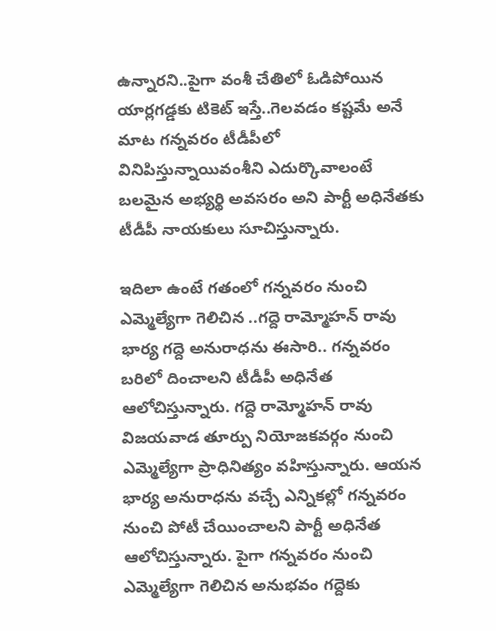ఉన్నారని..పైగా వంశీ చేతిలో ఓడిపోయిన యార్లగడ్డకు టికెట్ ఇస్తే..గెలవడం కష్టమే అనే మాట గన్నవరం టీడీపీలో వినిపిస్తున్నాయివంశీని ఎదుర్కొవాలంటే బలమైన అభ్యర్థి అవసరం అని పార్టీ అధినేతకు టీడీపీ నాయకులు సూచిస్తున్నారు.

ఇదిలా ఉంటే గతంలో గన్నవరం నుంచి ఎమ్మెల్యేగా గెలిచిన ..గద్దె రామ్మోహన్ రావు భార్య గద్దె అనురాధను ఈసారి.. గన్నవరం బరిలో దించాలని టీడీపీ అధినేత ఆలోచిస్తున్నారు. గద్దె రామ్మోహన్ రావు విజయవాడ తూర్పు నియోజకవర్గం నుంచి ఎమ్మెల్యేగా ప్రాధినిత్యం వహిస్తున్నారు. ఆయన భార్య అనురాధను వచ్చే ఎన్నికల్లో గన్నవరం నుంచి పోటీ చేయించాలని పార్టీ అధినేత ఆలోచిస్తున్నారు. పైగా గన్నవరం నుంచి ఎమ్మెల్యేగా గెలిచిన అనుభవం గద్దెకు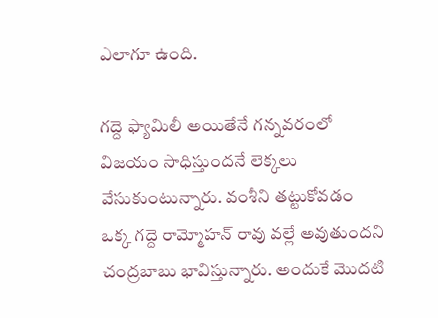ఎలాగూ ఉంది.

గద్దె ఫ్యామిలీ అయితేనే గన్నవరంలో విజయం సాధిస్తుందనే లెక్కలు వేసుకుంటున్నారు. వంశీని తట్టుకోవడం ఒక్క గద్దె రామ్మోహన్ రావు వల్లే అవుతుందని చంద్రబాబు భావిస్తున్నారు. అందుకే మొదటి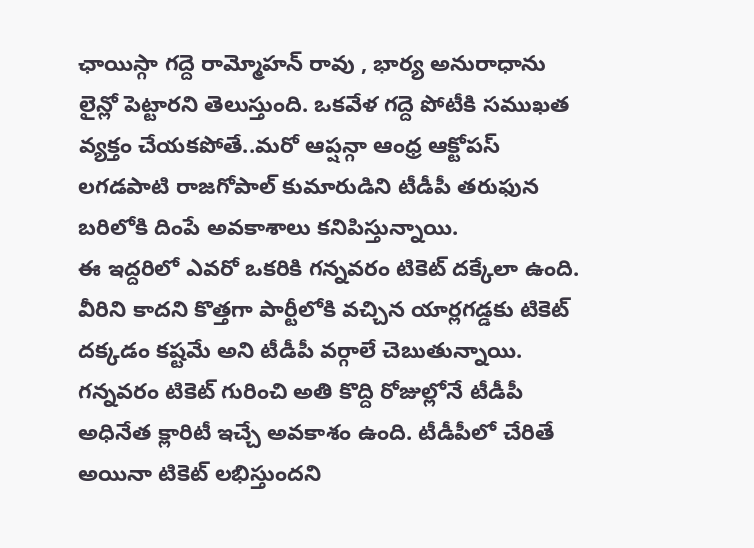ఛాయిస్గా గద్దె రామ్మోహన్ రావు , భార్య అనురాధాను లైన్లో పెట్టారని తెలుస్తుంది. ఒకవేళ గద్దె పోటీకి సముఖత వ్యక్తం చేయకపోతే..మరో ఆప్షన్గా ఆంధ్ర ఆక్టోపస్ లగడపాటి రాజగోపాల్ కుమారుడిని టీడీపీ తరుఫున బరిలోకి దింపే అవకాశాలు కనిపిస్తున్నాయి.
ఈ ఇద్దరిలో ఎవరో ఒకరికి గన్నవరం టికెట్ దక్కేలా ఉంది. వీరిని కాదని కొత్తగా పార్టీలోకి వచ్చిన యార్లగడ్డకు టికెట్ దక్కడం కష్టమే అని టీడీపీ వర్గాలే చెబుతున్నాయి. గన్నవరం టికెట్ గురించి అతి కొద్ది రోజుల్లోనే టీడీపీ అధినేత క్లారిటీ ఇచ్చే అవకాశం ఉంది. టీడీపీలో చేరితే అయినా టికెట్ లభిస్తుందని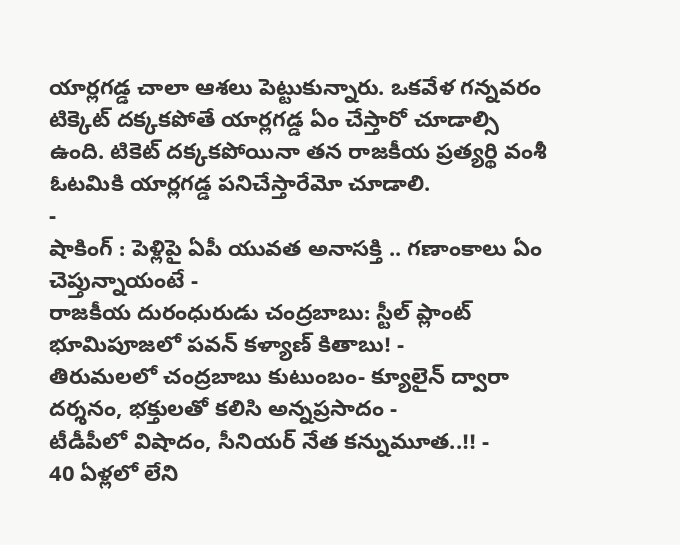యార్లగడ్డ చాలా ఆశలు పెట్టుకున్నారు. ఒకవేళ గన్నవరం టిక్కెట్ దక్కకపోతే యార్లగడ్డ ఏం చేస్తారో చూడాల్సి ఉంది. టికెట్ దక్కకపోయినా తన రాజకీయ ప్రత్యర్థి వంశీ ఓటమికి యార్లగడ్డ పనిచేస్తారేమో చూడాలి.
-
షాకింగ్ : పెళ్లిపై ఏపీ యువత అనాసక్తి .. గణాంకాలు ఏం చెప్తున్నాయంటే -
రాజకీయ దురంధురుడు చంద్రబాబు: స్టీల్ ప్లాంట్ భూమిపూజలో పవన్ కళ్యాణ్ కితాబు! -
తిరుమలలో చంద్రబాబు కుటుంబం- క్యూలైన్ ద్వారా దర్శనం, భక్తులతో కలిసి అన్నప్రసాదం -
టీడీపీలో విషాదం, సీనియర్ నేత కన్నుమూత..!! -
40 ఏళ్లలో లేని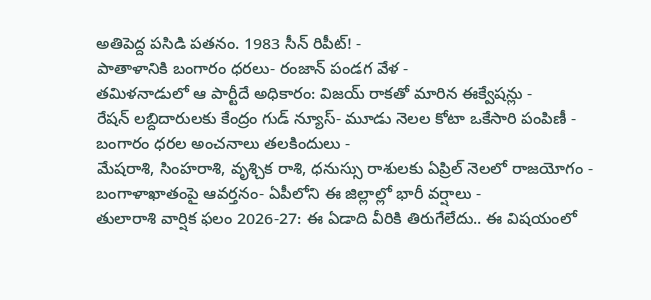అతిపెద్ద పసిడి పతనం. 1983 సీన్ రిపీట్! -
పాతాళానికి బంగారం ధరలు- రంజాన్ పండగ వేళ -
తమిళనాడులో ఆ పార్టీదే అధికారం: విజయ్ రాకతో మారిన ఈక్వేషన్లు -
రేషన్ లబ్దిదారులకు కేంద్రం గుడ్ న్యూస్- మూడు నెలల కోటా ఒకేసారి పంపిణీ -
బంగారం ధరల అంచనాలు తలకిందులు -
మేషరాశి, సింహరాశి, వృశ్చిక రాశి, ధనుస్సు రాశులకు ఏప్రిల్ నెలలో రాజయోగం -
బంగాళాఖాతంపై ఆవర్తనం- ఏపీలోని ఈ జిల్లాల్లో భారీ వర్షాలు -
తులారాశి వార్షిక ఫలం 2026-27: ఈ ఏడాది వీరికి తిరుగేలేదు.. ఈ విషయంలో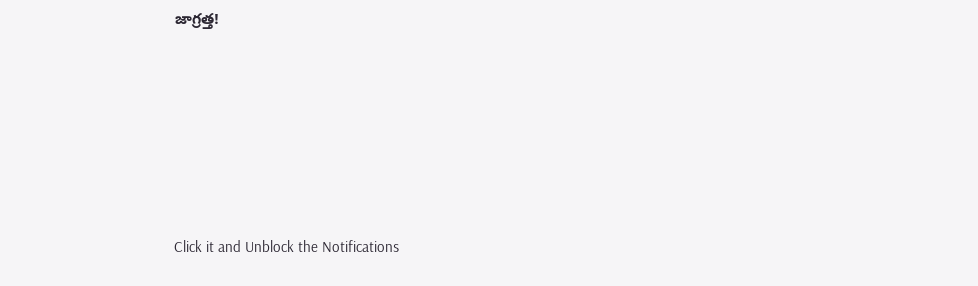జాగ్రత్త!











Click it and Unblock the Notifications